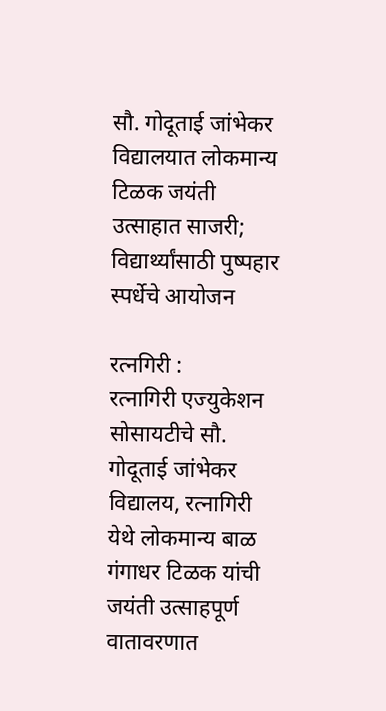सौ. गोदूताई जांभेकर विद्यालयात लोकमान्य टिळक जयंती उत्साहात साजरी; विद्यार्थ्यांसाठी पुष्पहार स्पर्धेचे आयोजन

रत्नगिरी :
रत्नागिरी एज्युकेशन सोसायटीचे सौ. गोदूताई जांभेकर विद्यालय, रत्नागिरी येथे लोकमान्य बाळ गंगाधर टिळक यांची जयंती उत्साहपूर्ण वातावरणात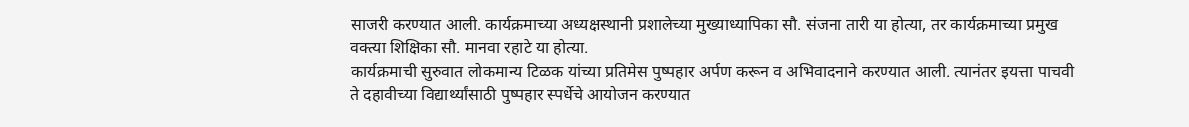साजरी करण्यात आली. कार्यक्रमाच्या अध्यक्षस्थानी प्रशालेच्या मुख्याध्यापिका सौ. संजना तारी या होत्या, तर कार्यक्रमाच्या प्रमुख वक्त्या शिक्षिका सौ. मानवा रहाटे या होत्या.
कार्यक्रमाची सुरुवात लोकमान्य टिळक यांच्या प्रतिमेस पुष्पहार अर्पण करून व अभिवादनाने करण्यात आली. त्यानंतर इयत्ता पाचवी ते दहावीच्या विद्यार्थ्यांसाठी पुष्पहार स्पर्धेचे आयोजन करण्यात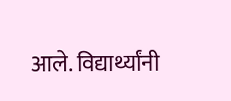आले. विद्यार्थ्यांनी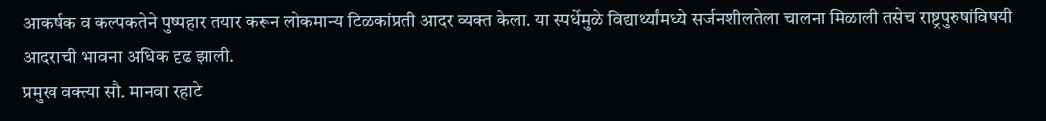आकर्षक व कल्पकतेने पुष्पहार तयार करून लोकमान्य टिळकांप्रती आदर व्यक्त केला. या स्पर्धेमुळे विद्यार्थ्यांमध्ये सर्जनशीलतेला चालना मिळाली तसेच राष्ट्रपुरुषांविषयी आदराची भावना अधिक दृढ झाली.
प्रमुख वक्त्या सौ. मानवा रहाटे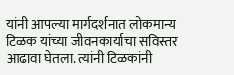यांनी आपल्या मार्गदर्शनात लोकमान्य टिळक यांच्या जीवनकार्याचा सविस्तर आढावा घेतला. त्यांनी टिळकांनी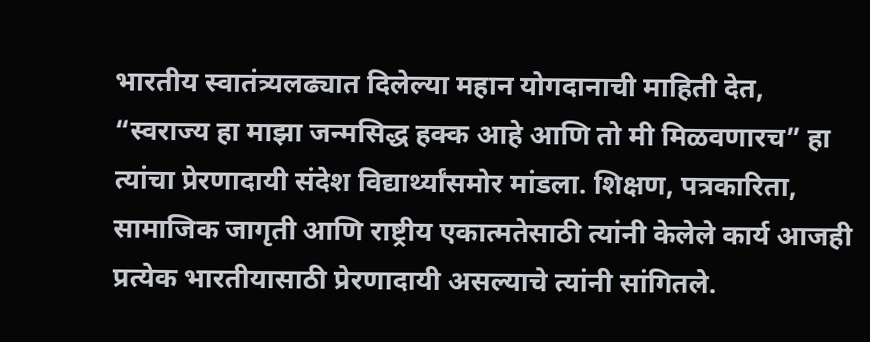भारतीय स्वातंत्र्यलढ्यात दिलेल्या महान योगदानाची माहिती देत, “स्वराज्य हा माझा जन्मसिद्ध हक्क आहे आणि तो मी मिळवणारच” हा त्यांचा प्रेरणादायी संदेश विद्यार्थ्यांसमोर मांडला. शिक्षण, पत्रकारिता, सामाजिक जागृती आणि राष्ट्रीय एकात्मतेसाठी त्यांनी केलेले कार्य आजही प्रत्येक भारतीयासाठी प्रेरणादायी असल्याचे त्यांनी सांगितले.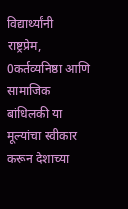विद्यार्थ्यांनी राष्ट्रप्रेम, 0कर्तव्यनिष्ठा आणि सामाजिक बांधिलकी या मूल्यांचा स्वीकार करून देशाच्या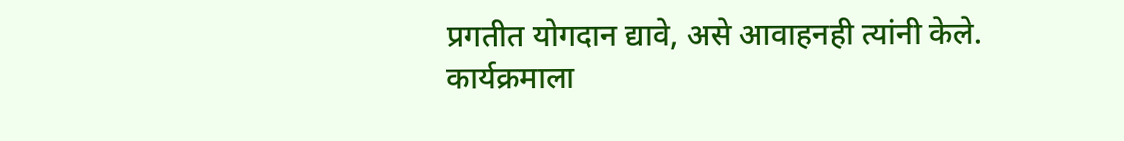प्रगतीत योगदान द्यावे, असे आवाहनही त्यांनी केले.
कार्यक्रमाला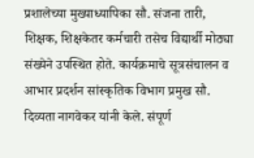प्रशालेच्या मुख्याध्यापिका सौ. संजना तारी, शिक्षक, शिक्षकेतर कर्मचारी तसेच विद्यार्थी मोठ्या संख्येने उपस्थित होते. कार्यक्रमाचे सूत्रसंचालन व आभार प्रदर्शन सांस्कृतिक विभाग प्रमुख सौ. दिव्यता नागवेकर यांनी केले. संपूर्ण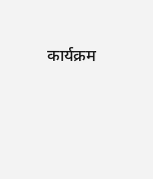कार्यक्रम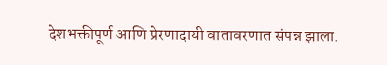देशभक्तीपूर्ण आणि प्रेरणादायी वातावरणात संपन्न झाला.